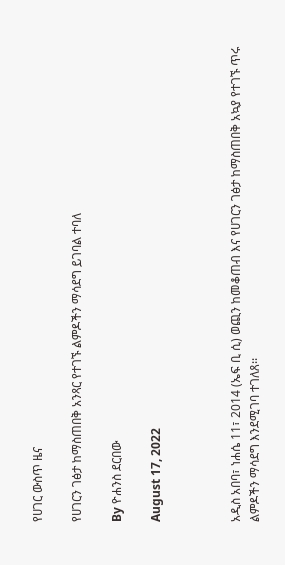የሀገር ውስጥ ዜና

የሀገርን ገፅታ ከማስጠበቅ አንጻር የተገኙ ልምዶችን ማሳደግ ይገባል ተባለ

By ዮሐንስ ደርበው

August 17, 2022



አዲስ አበባ፣ ነሐሴ 11፣ 2014 (ኤፍ ቢ ሲ) ወጪን ከመቆጠብ እና የሀገርን ገፅታ ከማስጠበቅ አኳያ የተገኙ ጥሩ ልምዶችን ማሳደግ እንደሚገባ ተገለጸ፡፡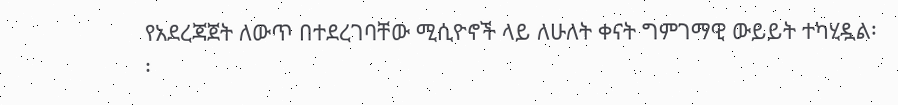የአደረጃጀት ለውጥ በተደረገባቸው ሚሲዮኖች ላይ ለሁለት ቀናት ግምገማዊ ውይይት ተካሂዷል፡፡